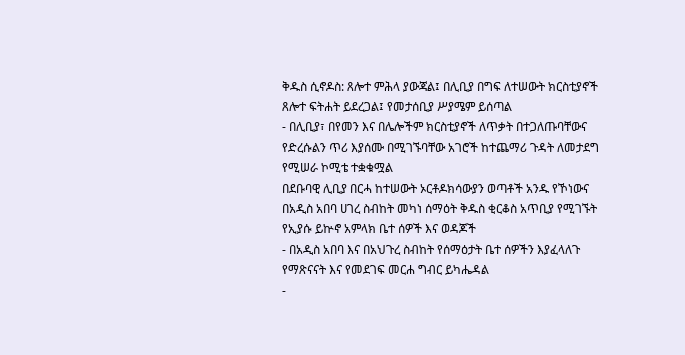ቅዱስ ሲኖዶስ: ጸሎተ ምሕላ ያውጃል፤ በሊቢያ በግፍ ለተሠውት ክርስቲያኖች ጸሎተ ፍትሐት ይደረጋል፤ የመታሰቢያ ሥያሜም ይሰጣል
- በሊቢያ፣ በየመን እና በሌሎችም ክርስቲያኖች ለጥቃት በተጋለጡባቸውና የድረሱልን ጥሪ እያሰሙ በሚገኙባቸው አገሮች ከተጨማሪ ጉዳት ለመታደግ የሚሠራ ኮሚቴ ተቋቁሟል
በደቡባዊ ሊቢያ በርሓ ከተሠውት ኦርቶዶክሳውያን ወጣቶች አንዱ የኾነውና በአዲስ አበባ ሀገረ ስብከት መካነ ሰማዕት ቅዱስ ቂርቆስ አጥቢያ የሚገኙት የኢያሱ ይኵኖ አምላክ ቤተ ሰዎች እና ወዳጆች
- በአዲስ አበባ እና በአህጉረ ስብከት የሰማዕታት ቤተ ሰዎችን እያፈላለጉ የማጽናናት እና የመደገፍ መርሐ ግብር ይካሔዳል
-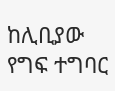ከሊቢያው የግፍ ተግባር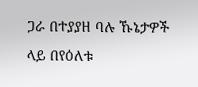ጋራ በተያያዘ ባሉ ኹኔታዎች ላይ በየዕለቱ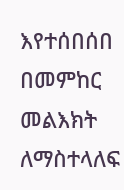እየተሰበሰበ በመምከር መልእክት ለማስተላለፍ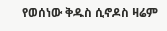የወሰነው ቅዱስ ሲኖዶስ ዛሬም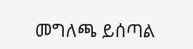መግለጫ ይሰጣል